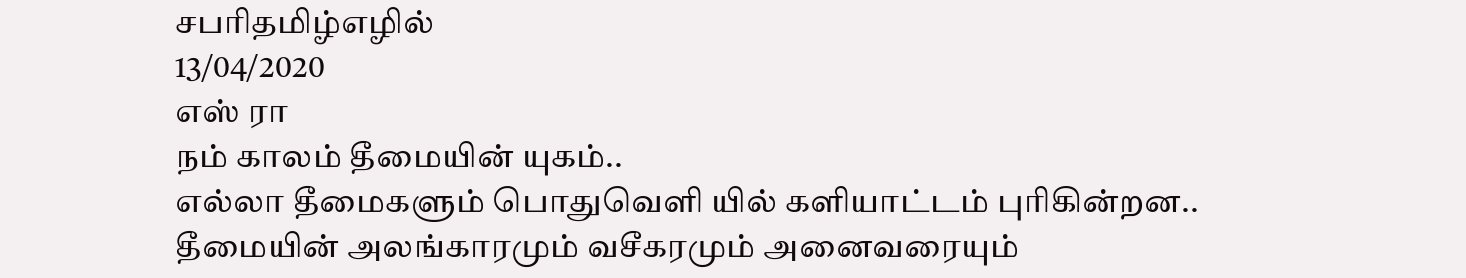சபரிதமிழ்எழில்
13/04/2020
எஸ் ரா
நம் காலம் தீமையின் யுகம்..
எல்லா தீமைகளும் பொதுவெளி யில் களியாட்டம் புரிகின்றன..
தீமையின் அலங்காரமும் வசீகரமும் அனைவரையும்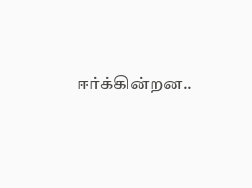ஈர்க்கின்றன..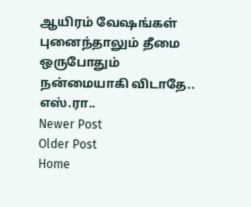ஆயிரம் வேஷங்கள் புனைந்தாலும் தீமை ஒருபோதும் நன்மையாகி விடாதே..
எஸ்.ரா..
Newer Post
Older Post
Home